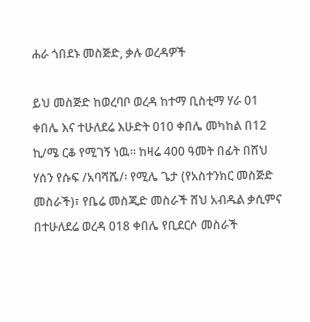ሐራ ጎበደኑ መስጅድ, ቃሉ ወረዳዎች

ይህ መስጅድ ከወረባቦ ወረዳ ከተማ ቢስቲማ ሃራ 01 ቀበሌ እና ተሁለደሬ እሁድት 010 ቀበሌ መካከል በ12 ኪ/ሜ ርቆ የሚገኝ ነዉ፡፡ ከዛሬ 400 ዓመት በፊት በሸህ ሃሰን የሱፍ /አባሻሼ/፡ የሚሌ ጌታ (የአስተንክር መስጅድ መስራች)፣ የቤሬ መስጂድ መስራች ሸህ አብዱል ቃሲምና በተሁለደሬ ወረዳ 018 ቀበሌ የቢደርሶ መስራች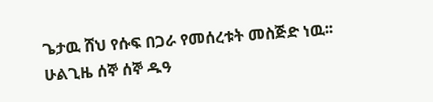ጌታዉ ሸህ የሱፍ በጋራ የመሰረቱት መስጅድ ነዉ፡፡ ሁልጊዜ ሰኞ ሰኞ ዱዓ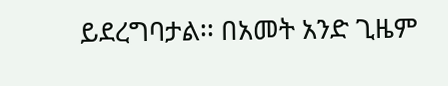ይደረግባታል፡፡ በአመት አንድ ጊዜም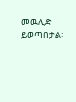መዉሊድ ይወጣበታል፡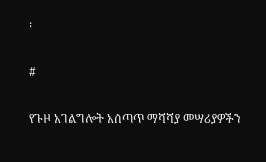፡

#

የጉዞ አገልግሎት አሰጣጥ ማሻሻያ መሣሪያዎችን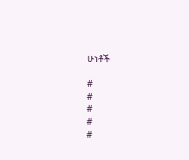ሁነቶች

#
#
#
#
#